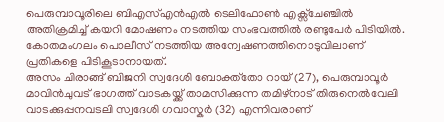പെരുമ്പാവൂരിലെ ബിഎസ്എൻഎൽ ടെലിഫോൺ എക്സ്ചേഞ്ചിൽ അതിക്രമിച്ച് കയറി മോഷണം നടത്തിയ സംഭവത്തിൽ രണ്ടുപേർ പിടിയിൽ. കോതമംഗലം പൊലീസ് നടത്തിയ അന്വേഷണത്തിനൊടുവിലാണ് പ്രതികളെ പിടികൂടാനായത്.
അസം ചിരാങ്ങ് ബിജനി സ്വദേശി ബോക്ത്തോ റായ് (27), പെരുമ്പാവൂർ മാവിൻചുവട് ഭാഗത്ത് വാടകയ്ക്ക് താമസിക്കുന്ന തമിഴ്നാട് തിരുനെൽവേലി വാടക്കുപ്പനവടലി സ്വദേശി ഗവാസ്കർ (32) എന്നിവരാണ്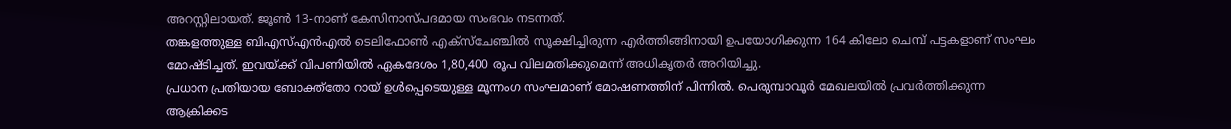അറസ്റ്റിലായത്. ജൂൺ 13-നാണ് കേസിനാസ്പദമായ സംഭവം നടന്നത്.
തങ്കളത്തുള്ള ബിഎസ്എൻഎൽ ടെലിഫോൺ എക്സ്ചേഞ്ചിൽ സൂക്ഷിച്ചിരുന്ന എർത്തിങ്ങിനായി ഉപയോഗിക്കുന്ന 164 കിലോ ചെമ്പ് പട്ടകളാണ് സംഘം മോഷ്ടിച്ചത്. ഇവയ്ക്ക് വിപണിയിൽ ഏകദേശം 1,80,400 രൂപ വിലമതിക്കുമെന്ന് അധികൃതർ അറിയിച്ചു.
പ്രധാന പ്രതിയായ ബോക്ത്തോ റായ് ഉൾപ്പെടെയുള്ള മൂന്നംഗ സംഘമാണ് മോഷണത്തിന് പിന്നിൽ. പെരുമ്പാവൂർ മേഖലയിൽ പ്രവർത്തിക്കുന്ന ആക്രിക്കട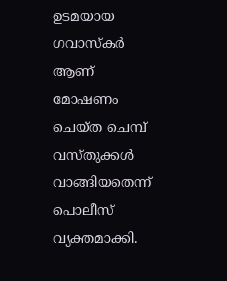ഉടമയായ ഗവാസ്കർ ആണ് മോഷണം ചെയ്ത ചെമ്പ് വസ്തുക്കൾ വാങ്ങിയതെന്ന് പൊലീസ് വ്യക്തമാക്കി.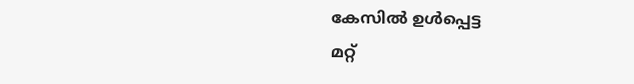കേസിൽ ഉൾപ്പെട്ട
മറ്റ്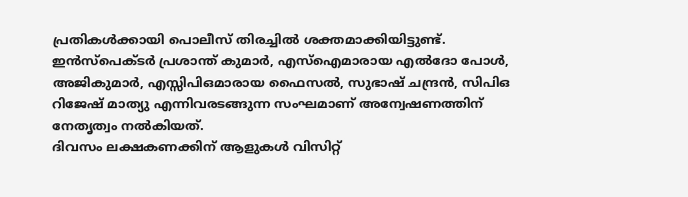പ്രതികൾക്കായി പൊലീസ് തിരച്ചിൽ ശക്തമാക്കിയിട്ടുണ്ട്. ഇൻസ്പെക്ടർ പ്രശാന്ത് കുമാർ, എസ്ഐമാരായ എൽദോ പോൾ, അജികുമാർ, എസ്സിപിഒമാരായ ഫൈസൽ, സുഭാഷ് ചന്ദ്രൻ, സിപിഒ റിജേഷ് മാത്യു എന്നിവരടങ്ങുന്ന സംഘമാണ് അന്വേഷണത്തിന് നേതൃത്വം നൽകിയത്.
ദിവസം ലക്ഷകണക്കിന് ആളുകൾ വിസിറ്റ്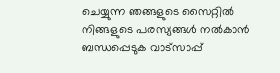ചെയ്യുന്ന ഞങ്ങളുടെ സൈറ്റിൽ നിങ്ങളുടെ പരസ്യങ്ങൾ നൽകാൻ ബന്ധപ്പെടുക വാട്സാപ്പ്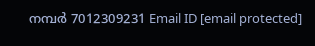നമ്പർ 7012309231 Email ID [email protected]